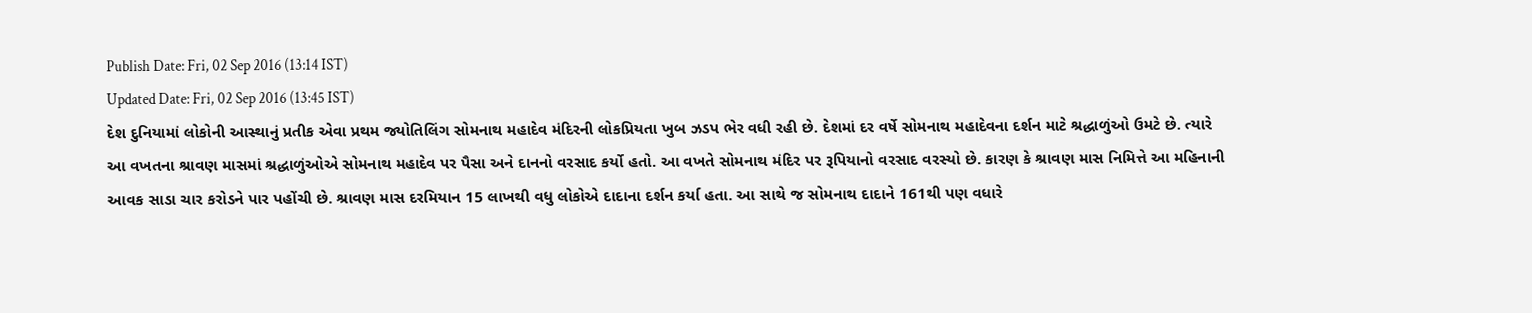Publish Date: Fri, 02 Sep 2016 (13:14 IST)
Updated Date: Fri, 02 Sep 2016 (13:45 IST)
દેશ દુનિયામાં લોકોની આસ્થાનું પ્રતીક એવા પ્રથમ જ્યોતિલિંગ સોમનાથ મહાદેવ મંદિરની લોકપ્રિયતા ખુબ ઝડપ ભેર વધી રહી છે. દેશમાં દર વર્ષે સોમનાથ મહાદેવના દર્શન માટે શ્રદ્ધાળુંઓ ઉમટે છે. ત્યારે આ વખતના શ્રાવણ માસમાં શ્રદ્ધાળુંઓએ સોમનાથ મહાદેવ પર પૈસા અને દાનનો વરસાદ કર્યો હતો. આ વખતે સોમનાથ મંદિર પર રૂપિયાનો વરસાદ વરસ્યો છે. કારણ કે શ્રાવણ માસ નિમિત્તે આ મહિનાની આવક સાડા ચાર કરોડને પાર પહોંચી છે. શ્રાવણ માસ દરમિયાન 15 લાખથી વધુ લોકોએ દાદાના દર્શન કર્યા હતા. આ સાથે જ સોમનાથ દાદાને 161થી પણ વધારે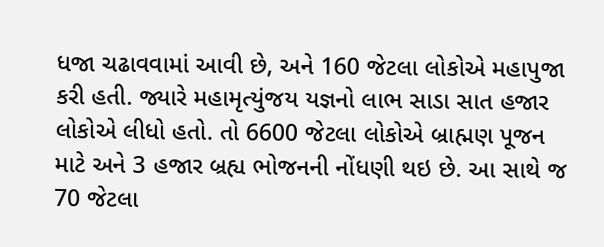ધજા ચઢાવવામાં આવી છે, અને 160 જેટલા લોકોએ મહાપુજા કરી હતી. જ્યારે મહામૃત્યુંજય યજ્ઞનો લાભ સાડા સાત હજાર લોકોએ લીધો હતો. તો 6600 જેટલા લોકોએ બ્રાહ્મણ પૂજન માટે અને 3 હજાર બ્રહ્ય ભોજનની નોંધણી થઇ છે. આ સાથે જ 70 જેટલા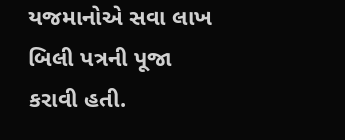યજમાનોએ સવા લાખ બિલી પત્રની પૂજા કરાવી હતી.